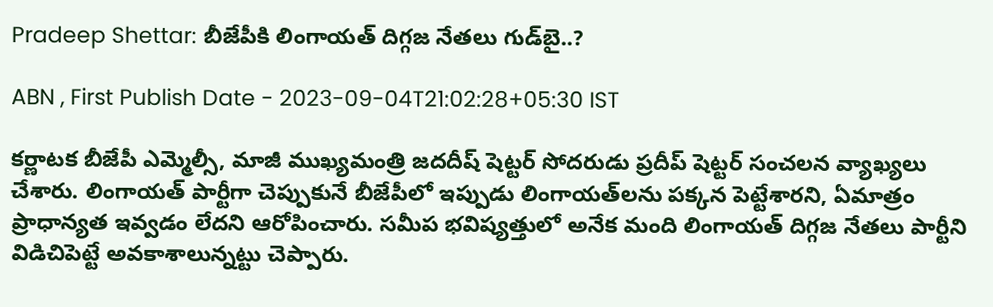Pradeep Shettar: బీజేపీకి లింగాయత్ దిగ్గజ నేతలు గుడ్‌బై..?

ABN , First Publish Date - 2023-09-04T21:02:28+05:30 IST

కర్ణాటక బీజేపీ ఎమ్మెల్సీ, మాజీ ముఖ్యమంత్రి జదదీష్ షెట్టర్ సోదరుడు ప్రదీప్ షెట్టర్ సంచలన వ్యాఖ్యలు చేశారు. లింగాయత్ పార్టీగా చెప్పుకునే బీజేపీలో ఇప్పుడు లింగాయత్‌లను పక్కన పెట్టేశారని, ఏమాత్రం ప్రాధాన్యత ఇవ్వడం లేదని ఆరోపించారు. సమీప భవిష్యత్తులో అనేక మంది లింగాయత్ దిగ్గజ నేతలు పార్టీని విడిచిపెట్టే అవకాశాలున్నట్టు చెప్పారు.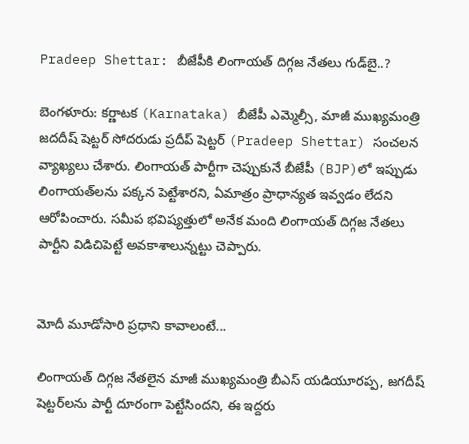Pradeep Shettar: బీజేపీకి లింగాయత్ దిగ్గజ నేతలు గుడ్‌బై..?

బెంగళూరు: కర్ణాటక (Karnataka) బీజేపీ ఎమ్మెల్సీ, మాజీ ముఖ్యమంత్రి జదదీష్ షెట్టర్ సోదరుడు ప్రదీప్ షెట్టర్ (Pradeep Shettar) సంచలన వ్యాఖ్యలు చేశారు. లింగాయత్ పార్టీగా చెప్పుకునే బీజేపీ (BJP)లో ఇప్పుడు లింగాయత్‌లను పక్కన పెట్టేశారని, ఏమాత్రం ప్రాధాన్యత ఇవ్వడం లేదని ఆరోపించారు. సమీప భవిష్యత్తులో అనేక మంది లింగాయత్ దిగ్గజ నేతలు పార్టీని విడిచిపెట్టే అవకాశాలున్నట్టు చెప్పారు.


మోదీ మూడోసారి ప్రధాని కావాలంటే...

లింగాయత్ దిగ్గజ నేతలైన మాజీ ముఖ్యమంత్రి బీఎస్ యడియూరప్ప, జగదీష్ షెట్టర్‌లను పార్టీ దూరంగా పెట్టేసిందని, ఈ ఇద్దరు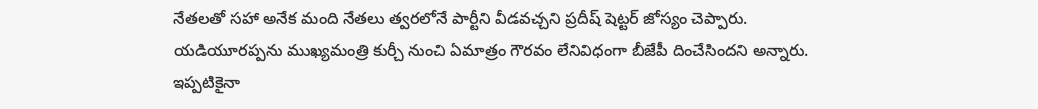నేతలతో సహా అనేక మంది నేతలు త్వరలోనే పార్టీని వీడవచ్చని ప్రదీష్ షెట్టర్ జోస్యం చెప్పారు. యడియూరప్పను ముఖ్యమంత్రి కుర్చీ నుంచి ఏమాత్రం గౌరవం లేనివిధంగా బీజేపీ దించేసిందని అన్నారు. ఇప్పటికైనా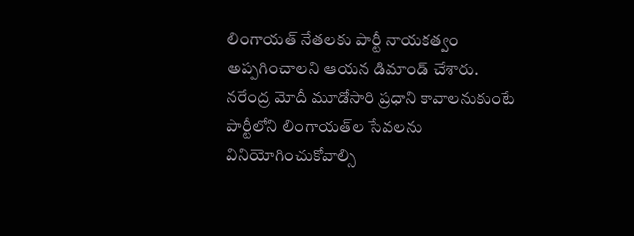లింగాయత్ నేతలకు పార్టీ నాయకత్వం అప్పగించాలని ఆయన డిమాండ్ చేశారు. నరేంద్ర మోదీ మూడోసారి ప్రధాని కావాలనుకుంటే పార్టీలోని లింగాయత్‌ల సేవలను వినియోగించుకోవాల్సి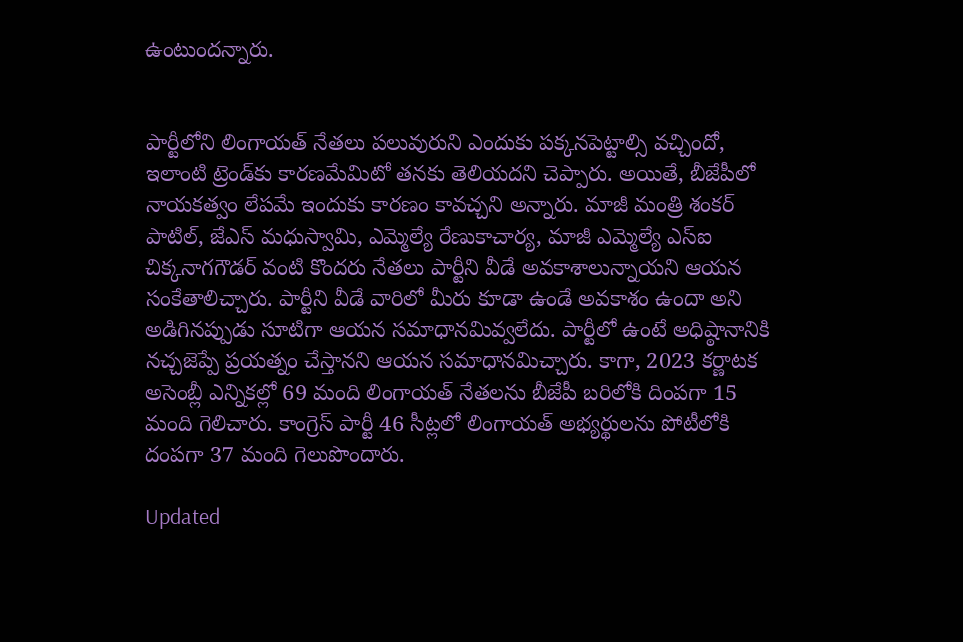ఉంటుందన్నారు.


పార్టీలోని లింగాయత్ నేతలు పలువురుని ఎందుకు పక్కనపెట్టాల్సి వచ్చిందో, ఇలాంటి ట్రెండ్‌కు కారణమేమిటో తనకు తెలియదని చెప్పారు. అయితే, బీజేపీలో నాయకత్వం లేపమే ఇందుకు కారణం కావచ్చని అన్నారు. మాజీ మంత్రి శంకర్ పాటిల్, జేఎస్ మధుస్వామి, ఎమ్మెల్యే రేణుకాచార్య, మాజీ ఎమ్మెల్యే ఎస్ఐ చిక్కనాగగౌడర్ వంటి కొందరు నేతలు పార్టీని వీడే అవకాశాలున్నాయని ఆయన సంకేతాలిచ్చారు. పార్టీని వీడే వారిలో మీరు కూడా ఉండే అవకాశం ఉందా అని అడిగినప్పుడు సూటిగా ఆయన సమాధానమివ్వలేదు. పార్టీలో ఉంటే అధిష్ఠానానికి నచ్చజెప్పే ప్రయత్నం చేస్తానని ఆయన సమాధానమిచ్చారు. కాగా, 2023 కర్ణాటక అసెంబ్లీ ఎన్నికల్లో 69 మంది లింగాయత్‌ నేతలను బీజేపీ బరిలోకి దింపగా 15 మంది గెలిచారు. కాంగ్రెస్ పార్టీ 46 సీట్లలో లింగాయత్ అభ్యర్థులను పోటీలోకి దంపగా 37 మంది గెలుపొందారు.

Updated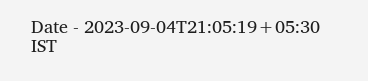Date - 2023-09-04T21:05:19+05:30 IST